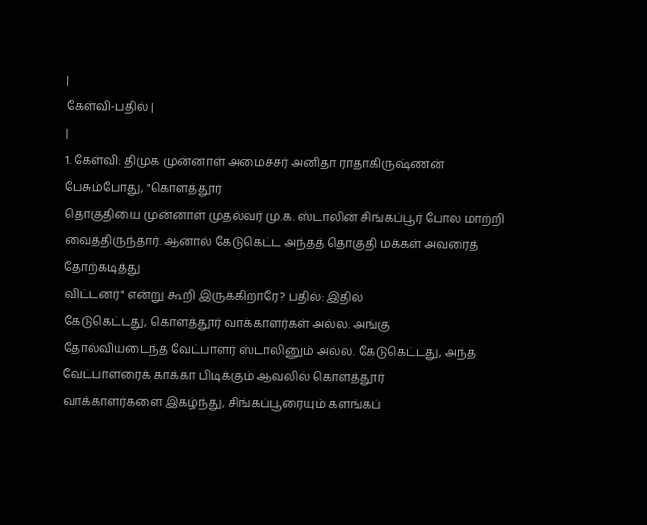|
கேள்வி-பதில் |
|
1. கேள்வி: திமுக முன்னாள் அமைச்சர் அனிதா ராதாகிருஷ்ணன்
பேசும்போது, "கொளத்தூர்
தொகுதியை முன்னாள் முதல்வர் மு.க. ஸ்டாலின் சிங்கப்பூர் போல மாற்றி
வைத்திருந்தார். ஆனால் கேடுகெட்ட அந்தத் தொகுதி மக்கள் அவரைத் தோற்கடித்து
விட்டனர்" என்று கூறி இருக்கிறாரே? பதில்: இதில்
கேடுகெட்டது, கொளத்தூர் வாக்காளர்கள் அல்ல. அங்கு
தோல்வியடைந்த வேட்பாளர் ஸ்டாலினும் அல்ல. கேடுகெட்டது, அந்த வேட்பாளரைக் காக்கா பிடிக்கும் ஆவலில் கொளத்தூர்
வாக்காளர்களை இகழ்ந்து, சிங்கப்பூரையும் களங்கப்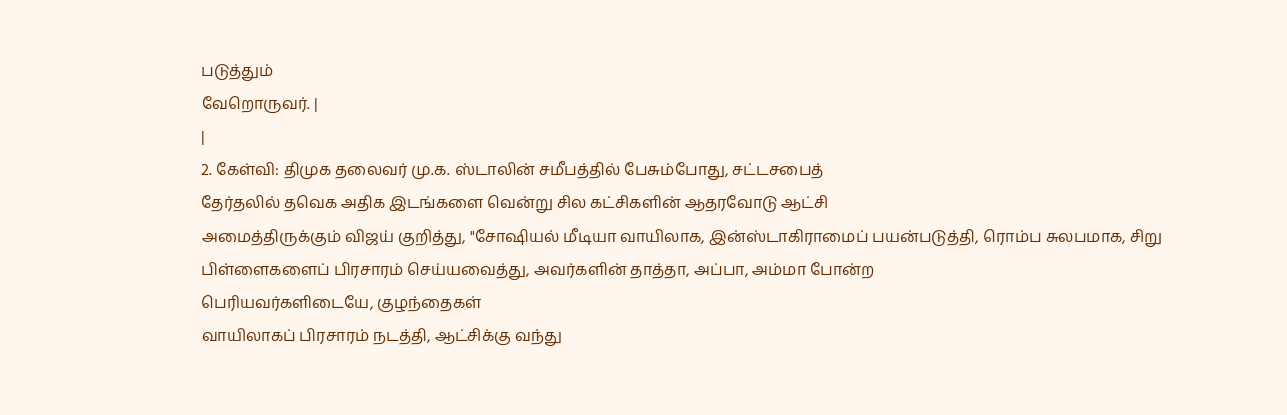படுத்தும்
வேறொருவர். |
|
2. கேள்வி: திமுக தலைவர் மு.க. ஸ்டாலின் சமீபத்தில் பேசும்போது, சட்டசபைத்
தேர்தலில் தவெக அதிக இடங்களை வென்று சில கட்சிகளின் ஆதரவோடு ஆட்சி
அமைத்திருக்கும் விஜய் குறித்து, "சோஷியல் மீடியா வாயிலாக, இன்ஸ்டாகிராமைப் பயன்படுத்தி, ரொம்ப சுலபமாக, சிறு
பிள்ளைகளைப் பிரசாரம் செய்யவைத்து, அவர்களின் தாத்தா, அப்பா, அம்மா போன்ற
பெரியவர்களிடையே, குழந்தைகள்
வாயிலாகப் பிரசாரம் நடத்தி, ஆட்சிக்கு வந்து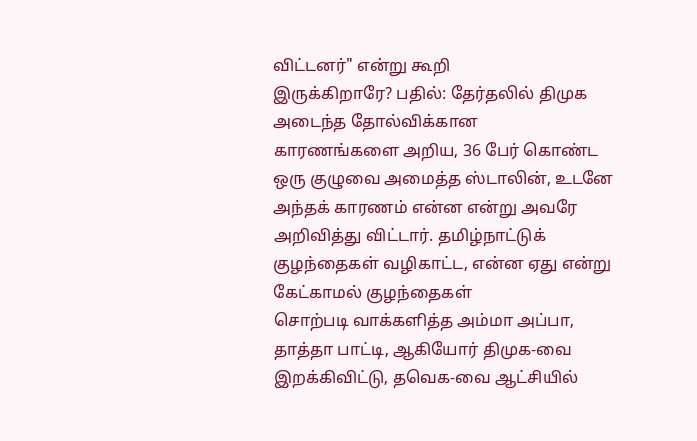விட்டனர்" என்று கூறி
இருக்கிறாரே? பதில்: தேர்தலில் திமுக அடைந்த தோல்விக்கான
காரணங்களை அறிய, 36 பேர் கொண்ட ஒரு குழுவை அமைத்த ஸ்டாலின், உடனே அந்தக் காரணம் என்ன என்று அவரே
அறிவித்து விட்டார். தமிழ்நாட்டுக் குழந்தைகள் வழிகாட்ட, என்ன ஏது என்று கேட்காமல் குழந்தைகள்
சொற்படி வாக்களித்த அம்மா அப்பா, தாத்தா பாட்டி, ஆகியோர் திமுக-வை இறக்கிவிட்டு, தவெக-வை ஆட்சியில்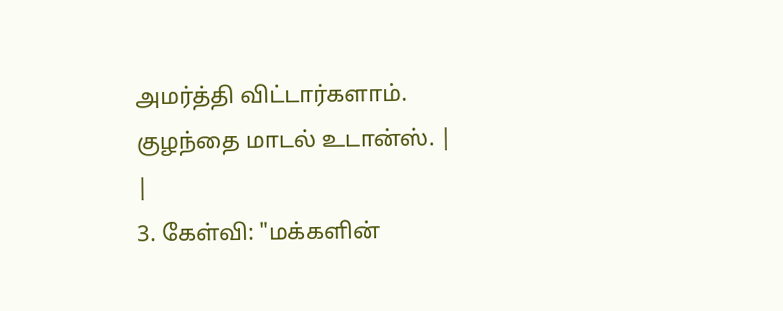அமர்த்தி விட்டார்களாம்.
குழந்தை மாடல் உடான்ஸ். |
|
3. கேள்வி: "மக்களின்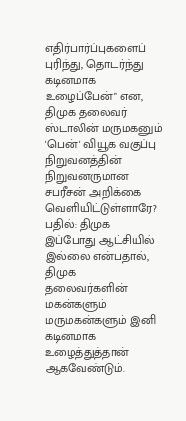எதிர்பார்ப்புகளைப் புரிந்து, தொடர்ந்து
கடினமாக உழைப்பேன்" என, திமுக தலைவர் ஸ்டாலின் மருமகனும் 'பென்' வியூக வகுப்பு
நிறுவனத்தின் நிறுவனருமான சபரீசன் அறிக்கை வெளியிட்டுள்ளாரே? பதில்: திமுக
இப்போது ஆட்சியில் இல்லை என்பதால், திமுக
தலைவர்களின் மகன்களும் மருமகன்களும் இனி கடினமாக உழைத்துத்தான் ஆகவேண்டும்.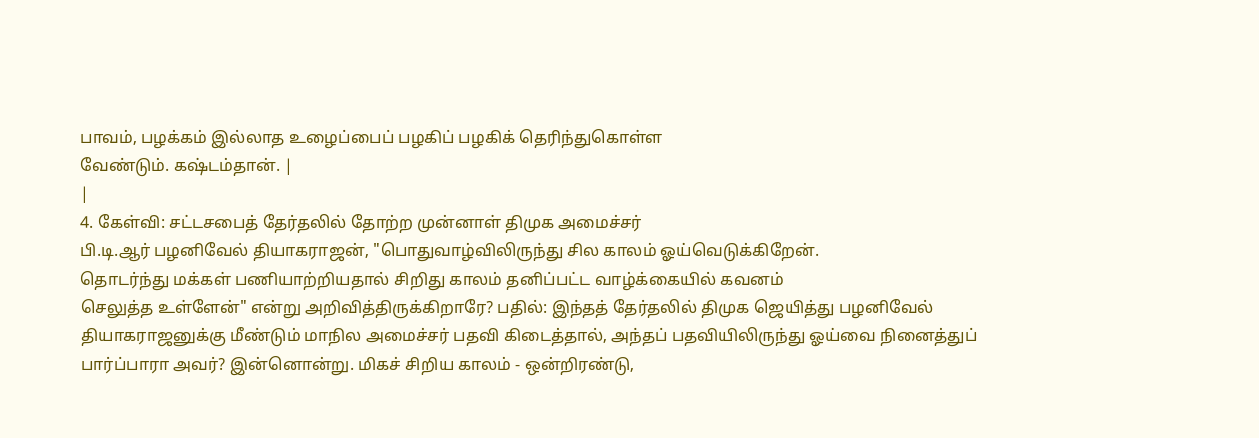பாவம், பழக்கம் இல்லாத உழைப்பைப் பழகிப் பழகிக் தெரிந்துகொள்ள
வேண்டும். கஷ்டம்தான். |
|
4. கேள்வி: சட்டசபைத் தேர்தலில் தோற்ற முன்னாள் திமுக அமைச்சர்
பி.டி.ஆர் பழனிவேல் தியாகராஜன், "பொதுவாழ்விலிருந்து சில காலம் ஓய்வெடுக்கிறேன்.
தொடர்ந்து மக்கள் பணியாற்றியதால் சிறிது காலம் தனிப்பட்ட வாழ்க்கையில் கவனம்
செலுத்த உள்ளேன்" என்று அறிவித்திருக்கிறாரே? பதில்: இந்தத் தேர்தலில் திமுக ஜெயித்து பழனிவேல்
தியாகராஜனுக்கு மீண்டும் மாநில அமைச்சர் பதவி கிடைத்தால், அந்தப் பதவியிலிருந்து ஓய்வை நினைத்துப்
பார்ப்பாரா அவர்? இன்னொன்று. மிகச் சிறிய காலம் - ஒன்றிரண்டு,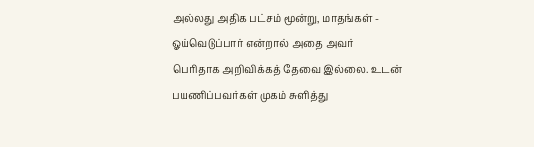அல்லது அதிக பட்சம் மூன்று, மாதங்கள் - ஓய்வெடுப்பார் என்றால் அதை அவர்
பெரிதாக அறிவிக்கத் தேவை இல்லை. உடன் பயணிப்பவர்கள் முகம் சுளித்து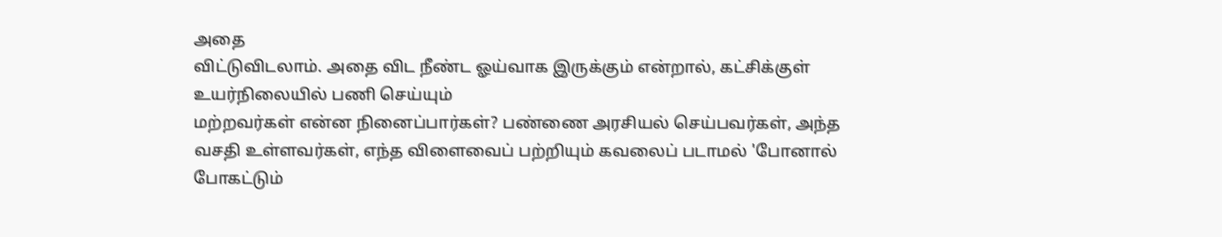அதை
விட்டுவிடலாம். அதை விட நீண்ட ஓய்வாக இருக்கும் என்றால், கட்சிக்குள் உயர்நிலையில் பணி செய்யும்
மற்றவர்கள் என்ன நினைப்பார்கள்? பண்ணை அரசியல் செய்பவர்கள், அந்த வசதி உள்ளவர்கள், எந்த விளைவைப் பற்றியும் கவலைப் படாமல் 'போனால் போகட்டும்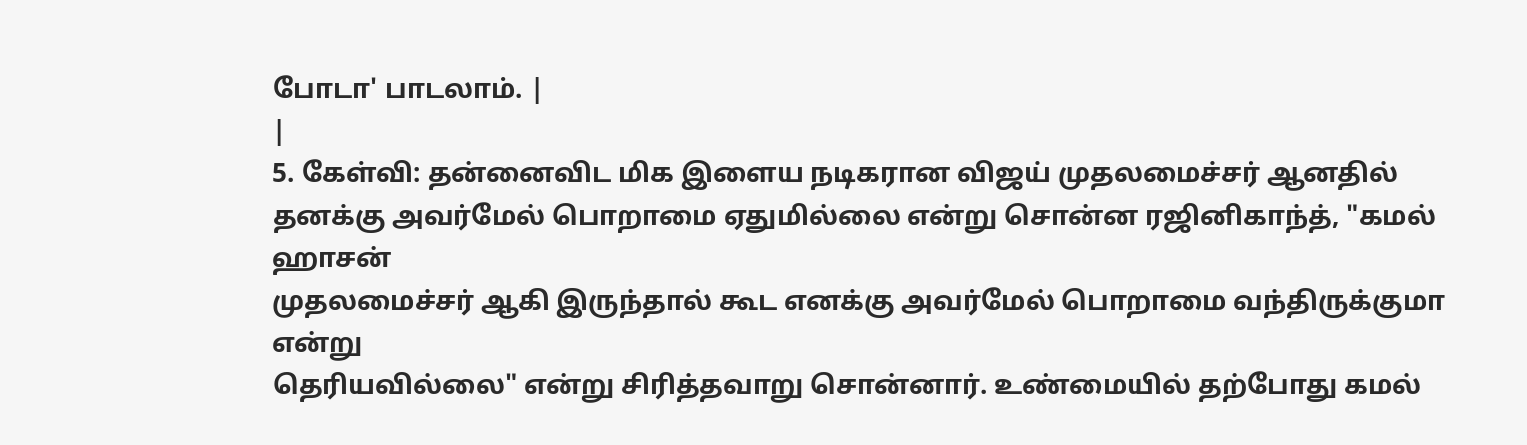போடா' பாடலாம். |
|
5. கேள்வி: தன்னைவிட மிக இளைய நடிகரான விஜய் முதலமைச்சர் ஆனதில்
தனக்கு அவர்மேல் பொறாமை ஏதுமில்லை என்று சொன்ன ரஜினிகாந்த், "கமல் ஹாசன்
முதலமைச்சர் ஆகி இருந்தால் கூட எனக்கு அவர்மேல் பொறாமை வந்திருக்குமா என்று
தெரியவில்லை" என்று சிரித்தவாறு சொன்னார். உண்மையில் தற்போது கமல்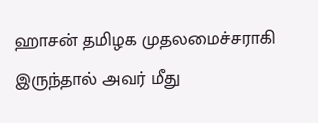ஹாசன் தமிழக முதலமைச்சராகி
இருந்தால் அவர் மீது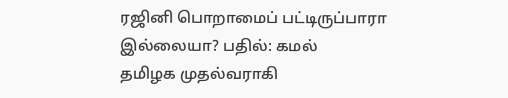ரஜினி பொறாமைப் பட்டிருப்பாரா இல்லையா? பதில்: கமல்
தமிழக முதல்வராகி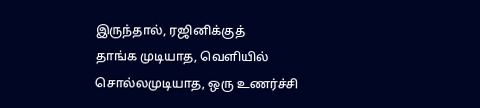இருந்தால், ரஜினிக்குத்
தாங்க முடியாத, வெளியில் சொல்லமுடியாத, ஒரு உணர்ச்சி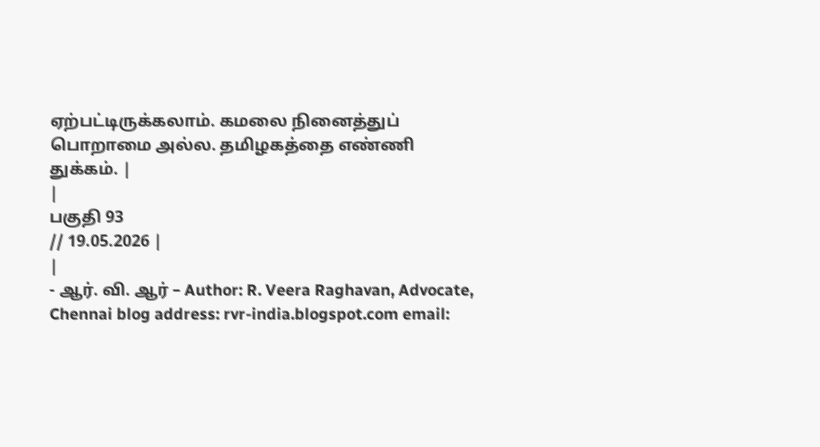ஏற்பட்டிருக்கலாம். கமலை நினைத்துப்
பொறாமை அல்ல. தமிழகத்தை எண்ணி துக்கம். |
|
பகுதி 93
// 19.05.2026 |
|
- ஆர். வி. ஆர் – Author: R. Veera Raghavan, Advocate,
Chennai blog address: rvr-india.blogspot.com email: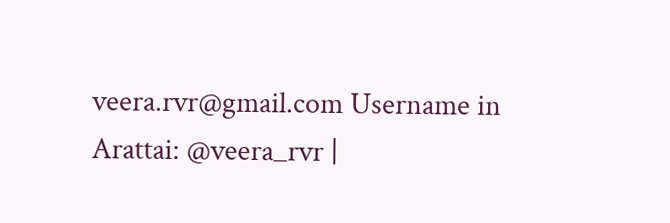veera.rvr@gmail.com Username in Arattai: @veera_rvr |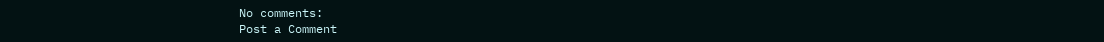No comments:
Post a Comment